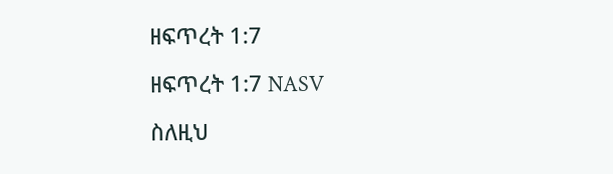ዘፍጥረት 1:7

ዘፍጥረት 1:7 NASV

ስለዚህ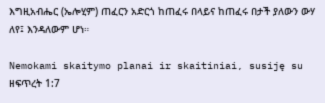እግዚአብሔር (ኤሎሂም) ጠፈርን አድርጎ ከጠፈሩ በላይና ከጠፈሩ በታች ያለውን ውሃ ለየ፤ እንዳለውም ሆነ።

Nemokami skaitymo planai ir skaitiniai, susiję su ዘፍጥረት 1:7